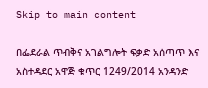Skip to main content

በፌደራል ጥብቅና አገልግሎት ፍቃድ አሰጣጥ እና አስተዳደር አዋጅ ቁጥር 1249/2014 አንዳንድ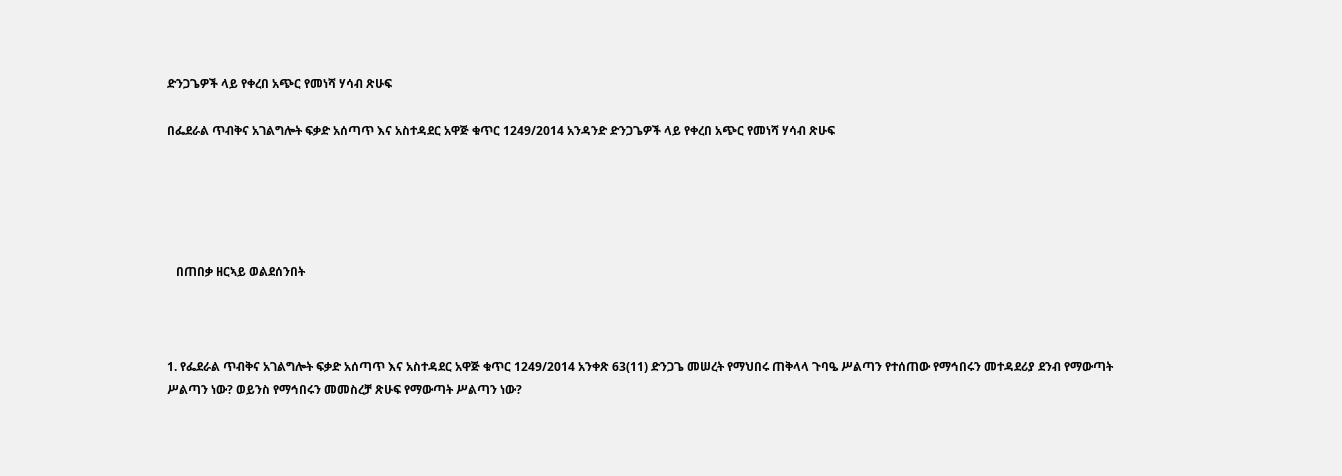ድንጋጌዎች ላይ የቀረበ አጭር የመነሻ ሃሳብ ጽሁፍ

በፌደራል ጥብቅና አገልግሎት ፍቃድ አሰጣጥ እና አስተዳደር አዋጅ ቁጥር 1249/2014 አንዳንድ ድንጋጌዎች ላይ የቀረበ አጭር የመነሻ ሃሳብ ጽሁፍ





   በጠበቃ ዘርኣይ ወልደሰንበት



1. የፌደራል ጥብቅና አገልግሎት ፍቃድ አሰጣጥ እና አስተዳደር አዋጅ ቁጥር 1249/2014 አንቀጽ 63(11) ድንጋጌ መሠረት የማህበሩ ጠቅላላ ጉባዔ ሥልጣን የተሰጠው የማኅበሩን መተዳደሪያ ደንብ የማውጣት ሥልጣን ነው? ወይንስ የማኅበሩን መመስረቻ ጽሁፍ የማውጣት ሥልጣን ነው?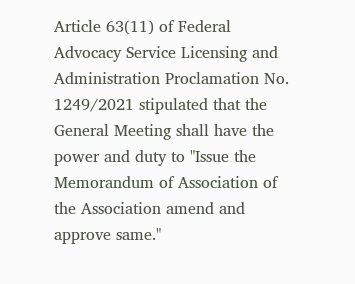Article 63(11) of Federal Advocacy Service Licensing and Administration Proclamation No. 1249/2021 stipulated that the General Meeting shall have the power and duty to "Issue the Memorandum of Association of the Association amend and approve same."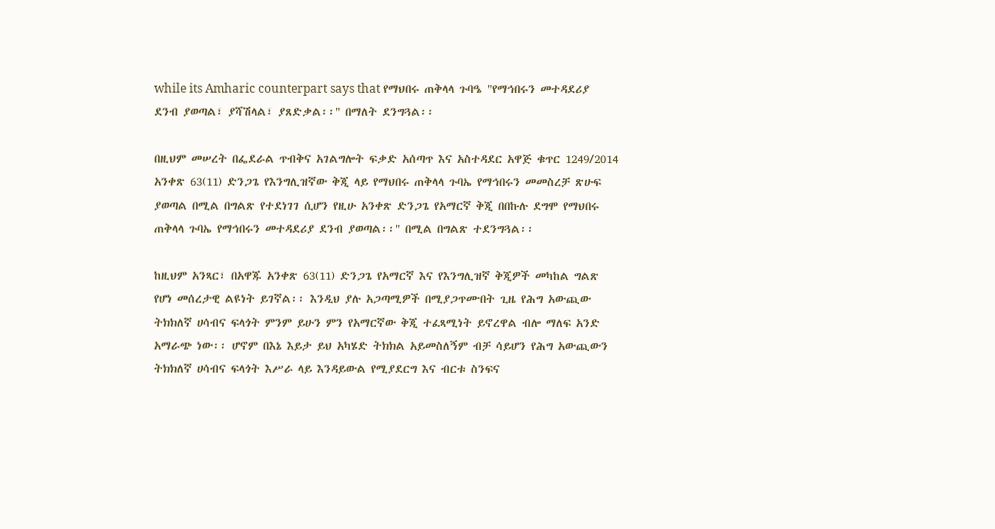while its Amharic counterpart says that የማህበሩ ጠቅላላ ጉባዔ "የማኅበሩን መተዳደሪያ ደንብ ያወጣል፣ ያሻሽላል፣ ያጸድቃል፡፡" በማለት ደንግጓል፡፡

በዚህም መሠረት በፌደራል ጥብቅና አገልግሎት ፍቃድ አሰጣጥ እና አስተዳደር አዋጅ ቁጥር 1249/2014 አንቀጽ 63(11) ድንጋጌ የእንግሊዝኛው ቅጂ ላይ የማህበሩ ጠቅላላ ጉባኤ የማኅበሩን መመስረቻ ጽሁፍ ያወጣል በሚል በግልጽ የተደነገገ ሲሆን የዚሁ አንቀጽ ድንጋጌ የአማርኛ ቅጂ በበኩሉ ደግሞ የማህበሩ ጠቅላላ ጉባኤ የማኅበሩን መተዳደሪያ ደንብ ያወጣል፡፡" በሚል በግልጽ ተደንግጓል፡፡

ከዚህም አንጻር፣ በአዋጁ አንቀጽ 63(11) ድንጋጌ የአማርኛ እና የእንግሊዝኛ ቅጂዎች መካከል ግልጽ የሆነ መሰረታዊ ልዩነት ይገኛል፡፡ እንዲህ ያሉ አጋጣሚዎች በሚያጋጥሙበት ጊዜ የሕግ አውጪው ትክክለኛ ሀሳብና ፍላጎት ምንም ይሁን ምን የአማርኛው ቅጂ ተፈጻሚነት ይኖረዋል ብሎ ማለፍ አንድ አማራጭ ነው፡፡ ሆኖም በእኔ እይታ ይህ አካሄድ ትክክል አይመስለኝም ብቻ ሳይሆን የሕግ አውጪውን ትክክለኛ ሀሳብና ፍላጎት እሥራ ላይ እንዳይውል የሚያደርግ እና ብርቱ ስንፍና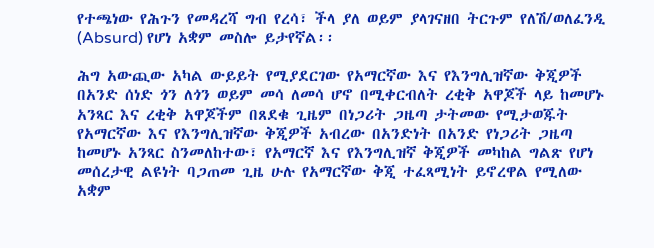የተጫነው የሕጉን የመዳረሻ ግብ የረሳ፣ ችላ ያለ ወይም ያላገናዘበ ትርጉም የለሽ/ወለፈንዲ (Absurd) የሆነ አቋም መስሎ ይታየኛል፡፡

ሕግ አውጪው አካል ውይይት የሚያደርገው የአማርኛው እና የእንግሊዝኛው ቅጂዎች በአንድ ሰነድ ጎን ለጎን ወይም መሳ ለመሳ ሆኖ በሚቀርብለት ረቂቅ አዋጆች ላይ ከመሆኑ አንጻር እና ረቂቅ አዋጆችም በጸደቁ ጊዜም በነጋሪት ጋዜጣ ታትመው የሚታወጁት  የአማርኛው እና የእንግሊዝኛው ቅጂዎች አብረው በአንድነት በአንድ የነጋሪት ጋዜጣ ከመሆኑ አንጻር ስንመለከተው፣ የአማርኛ እና የእንግሊዝኛ ቅጂዎች መካከል ግልጽ የሆነ መሰረታዊ ልዩነት ባጋጠመ ጊዜ ሁሉ የአማርኛው ቅጂ ተፈጻሚነት ይኖረዋል የሚለው አቋም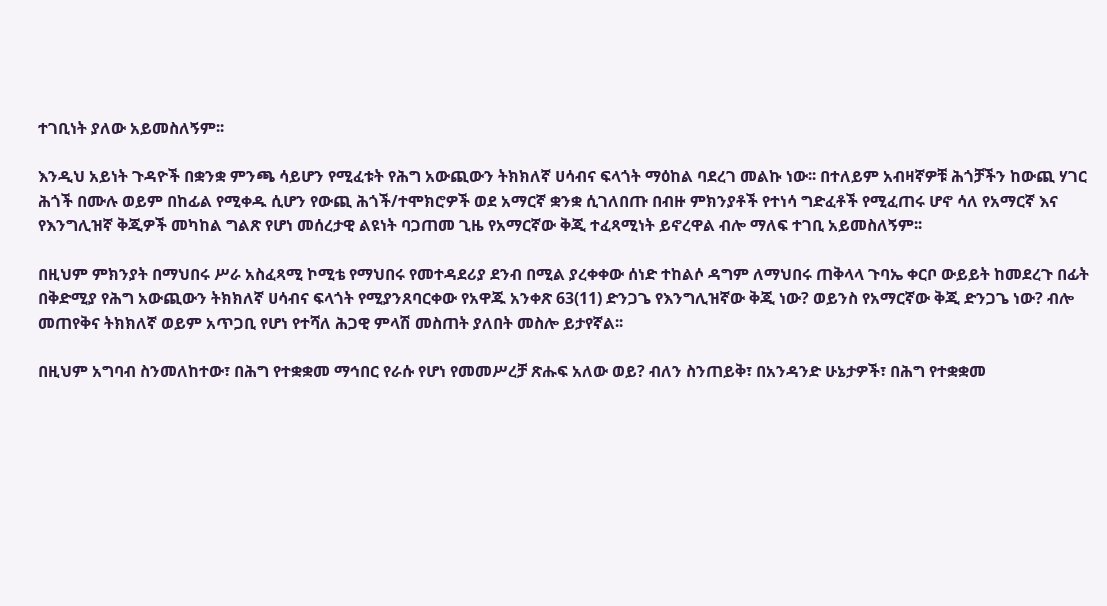ተገቢነት ያለው አይመስለኝም፡፡

እንዲህ አይነት ጉዳዮች በቋንቋ ምንጫ ሳይሆን የሚፈቱት የሕግ አውጪውን ትክክለኛ ሀሳብና ፍላጎት ማዕከል ባደረገ መልኩ ነው፡፡ በተለይም አብዛኛዎቹ ሕጎቻችን ከውጪ ሃገር ሕጎች በሙሉ ወይም በከፊል የሚቀዱ ሲሆን የውጪ ሕጎች/ተሞክሮዎች ወደ አማርኛ ቋንቋ ሲገለበጡ በብዙ ምክንያቶች የተነሳ ግድፈቶች የሚፈጠሩ ሆኖ ሳለ የአማርኛ እና የእንግሊዝኛ ቅጂዎች መካከል ግልጽ የሆነ መሰረታዊ ልዩነት ባጋጠመ ጊዜ የአማርኛው ቅጂ ተፈጻሚነት ይኖረዋል ብሎ ማለፍ ተገቢ አይመስለኝም፡፡

በዚህም ምክንያት በማህበሩ ሥራ አስፈጻሚ ኮሚቴ የማህበሩ የመተዳደሪያ ደንብ በሚል ያረቀቀው ሰነድ ተከልሶ ዳግም ለማህበሩ ጠቅላላ ጉባኤ ቀርቦ ውይይት ከመደረጉ በፊት በቅድሚያ የሕግ አውጪውን ትክክለኛ ሀሳብና ፍላጎት የሚያንጸባርቀው የአዋጁ አንቀጽ 63(11) ድንጋጌ የእንግሊዝኛው ቅጂ ነው? ወይንስ የአማርኛው ቅጂ ድንጋጌ ነው? ብሎ መጠየቅና ትክክለኛ ወይም አጥጋቢ የሆነ የተሻለ ሕጋዊ ምላሽ መስጠት ያለበት መስሎ ይታየኛል፡፡

በዚህም አግባብ ስንመለከተው፣ በሕግ የተቋቋመ ማኅበር የራሱ የሆነ የመመሥረቻ ጽሑፍ አለው ወይ? ብለን ስንጠይቅ፣ በአንዳንድ ሁኔታዎች፣ በሕግ የተቋቋመ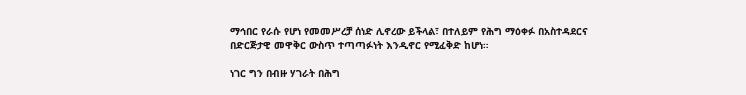ማኅበር የራሱ የሆነ የመመሥረቻ ሰነድ ሊኖረው ይችላል፣ በተለይም የሕግ ማዕቀፉ በአስተዳደርና በድርጅታዊ መዋቅር ውስጥ ተጣጣፉነት እንዲኖር የሚፈቅድ ከሆነ።

ነገር ግን በብዙ ሃገራት በሕግ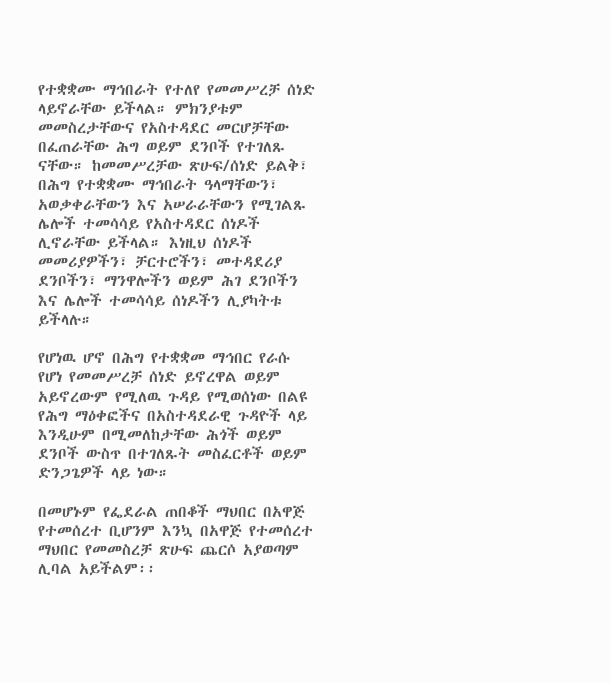የተቋቋሙ ማኅበራት የተለየ የመመሥረቻ ሰነድ ላይኖራቸው ይችላል። ምክንያቱም መመስረታቸውና የአስተዳደር መርሆቻቸው በፈጠራቸው ሕግ ወይም ደንቦች የተገለጹ ናቸው። ከመመሥረቻው ጽሁፍ/ሰነድ ይልቅ፣ በሕግ የተቋቋሙ ማኅበራት ዓላማቸውን፣ አወቃቀራቸውን እና አሠራራቸውን የሚገልጹ ሌሎች ተመሳሳይ የአስተዳደር ሰነዶች ሊኖራቸው ይችላል። እነዚህ ሰነዶች መመሪያዎችን፣ ቻርተሮችን፣ መተዳደሪያ ደንቦችን፣ ማንዋሎችን ወይም ሕገ ደንቦችን እና ሌሎች ተመሳሳይ ሰነዶችን ሊያካትቱ ይችላሉ።

የሆነዉ ሆኖ በሕግ የተቋቋመ ማኅበር የራሱ የሆነ የመመሥረቻ ሰነድ ይኖረዋል ወይም አይኖረውም የሚለዉ ጉዳይ የሚወሰነው በልዩ የሕግ ማዕቀፎችና በአስተዳደራዊ ጉዳዮች ላይ እንዲሁም በሚመለከታቸው ሕጎች ወይም ደንቦች ውስጥ በተገለጹት መስፈርቶች ወይም ድንጋጌዎች ላይ ነው።

በመሆኑም የፌደራል ጠበቆች ማህበር በአዋጅ የተመሰረተ ቢሆንም እንኳ በአዋጅ የተመሰረተ ማህበር የመመስረቻ ጽሁፍ ጨርሶ አያወጣም ሊባል አይችልም፡፡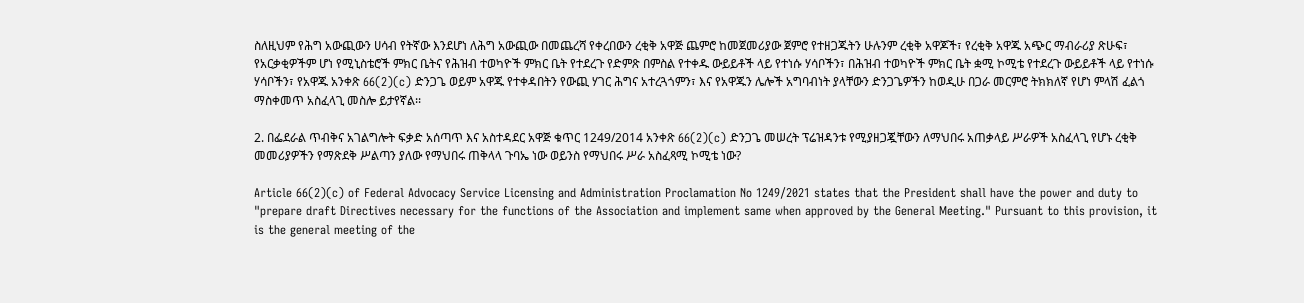ስለዚህም የሕግ አውጪውን ሀሳብ የትኛው እንደሆነ ለሕግ አውጪው በመጨረሻ የቀረበውን ረቂቅ አዋጅ ጨምሮ ከመጀመሪያው ጀምሮ የተዘጋጁትን ሁሉንም ረቂቅ አዋጆች፣ የረቂቅ አዋጁ አጭር ማብራሪያ ጽሁፍ፣ የአርቃቂዎችም ሆነ የሚኒስቴሮች ምክር ቤትና የሕዝብ ተወካዮች ምክር ቤት የተደረጉ የድምጽ በምስል የተቀዱ ውይይቶች ላይ የተነሱ ሃሳቦችን፣ በሕዝብ ተወካዮች ምክር ቤት ቋሚ ኮሚቴ የተደረጉ ውይይቶች ላይ የተነሱ ሃሳቦችን፣ የአዋጁ አንቀጽ 66(2)(c) ድንጋጌ ወይም አዋጁ የተቀዳበትን የውጪ ሃገር ሕግና አተረጓጎምን፣ እና የአዋጁን ሌሎች አግባብነት ያላቸውን ድንጋጌዎችን ከወዲሁ በጋራ መርምሮ ትክክለኛ የሆነ ምላሽ ፈልጎ ማስቀመጥ አስፈላጊ መስሎ ይታየኛል፡፡

2. በፌደራል ጥብቅና አገልግሎት ፍቃድ አሰጣጥ እና አስተዳደር አዋጅ ቁጥር 1249/2014 አንቀጽ 66(2)(c) ድንጋጌ መሠረት ፕሬዝዳንቱ የሚያዘጋጇቸውን ለማህበሩ አጠቃላይ ሥራዎች አስፈላጊ የሆኑ ረቂቅ መመሪያዎችን የማጽደቅ ሥልጣን ያለው የማህበሩ ጠቅላላ ጉባኤ ነው ወይንስ የማህበሩ ሥራ አስፈጻሚ ኮሚቴ ነው?

Article 66(2)(c) of Federal Advocacy Service Licensing and Administration Proclamation No 1249/2021 states that the President shall have the power and duty to "prepare draft Directives necessary for the functions of the Association and implement same when approved by the General Meeting." Pursuant to this provision, it is the general meeting of the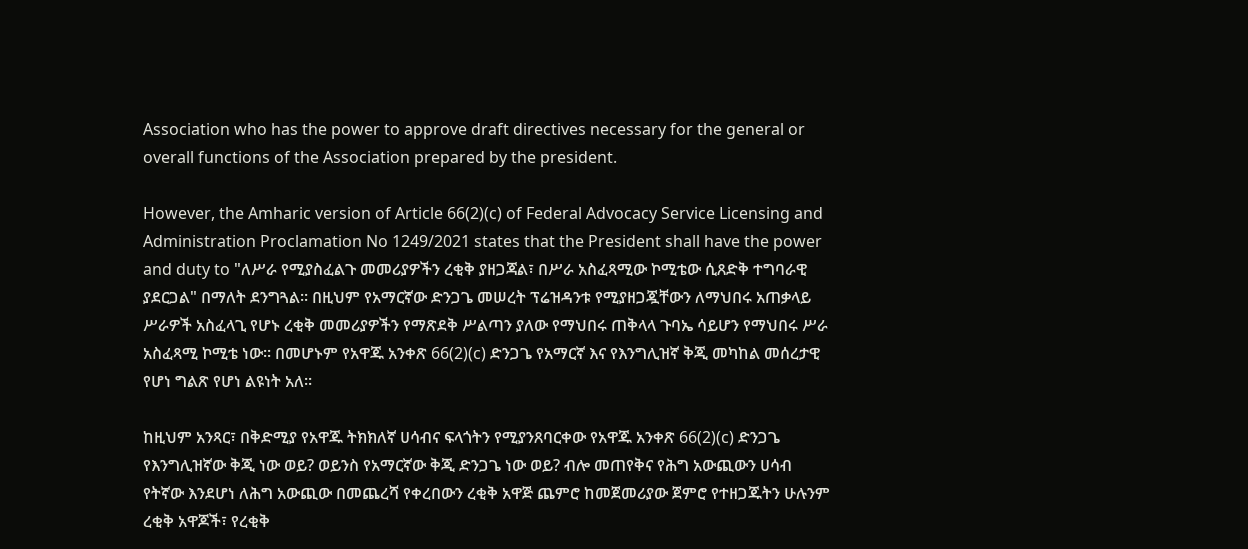Association who has the power to approve draft directives necessary for the general or overall functions of the Association prepared by the president.

However, the Amharic version of Article 66(2)(c) of Federal Advocacy Service Licensing and Administration Proclamation No 1249/2021 states that the President shall have the power and duty to "ለሥራ የሚያስፈልጉ መመሪያዎችን ረቂቅ ያዘጋጃል፣ በሥራ አስፈጻሚው ኮሚቴው ሲጸድቅ ተግባራዊ ያደርጋል" በማለት ደንግጓል፡፡ በዚህም የአማርኛው ድንጋጌ መሠረት ፕሬዝዳንቱ የሚያዘጋጇቸውን ለማህበሩ አጠቃላይ ሥራዎች አስፈላጊ የሆኑ ረቂቅ መመሪያዎችን የማጽደቅ ሥልጣን ያለው የማህበሩ ጠቅላላ ጉባኤ ሳይሆን የማህበሩ ሥራ አስፈጻሚ ኮሚቴ ነው፡፡ በመሆኑም የአዋጁ አንቀጽ 66(2)(c) ድንጋጌ የአማርኛ እና የእንግሊዝኛ ቅጂ መካከል መሰረታዊ የሆነ ግልጽ የሆነ ልዩነት አለ፡፡

ከዚህም አንጻር፣ በቅድሚያ የአዋጁ ትክክለኛ ሀሳብና ፍላጎትን የሚያንጸባርቀው የአዋጁ አንቀጽ 66(2)(c) ድንጋጌ የእንግሊዝኛው ቅጂ ነው ወይ? ወይንስ የአማርኛው ቅጂ ድንጋጌ ነው ወይ? ብሎ መጠየቅና የሕግ አውጪውን ሀሳብ የትኛው እንደሆነ ለሕግ አውጪው በመጨረሻ የቀረበውን ረቂቅ አዋጅ ጨምሮ ከመጀመሪያው ጀምሮ የተዘጋጁትን ሁሉንም ረቂቅ አዋጆች፣ የረቂቅ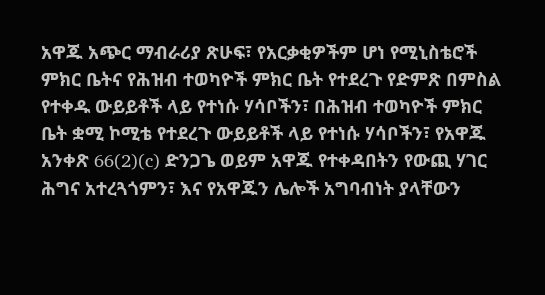አዋጁ አጭር ማብራሪያ ጽሁፍ፣ የአርቃቂዎችም ሆነ የሚኒስቴሮች ምክር ቤትና የሕዝብ ተወካዮች ምክር ቤት የተደረጉ የድምጽ በምስል የተቀዱ ውይይቶች ላይ የተነሱ ሃሳቦችን፣ በሕዝብ ተወካዮች ምክር ቤት ቋሚ ኮሚቴ የተደረጉ ውይይቶች ላይ የተነሱ ሃሳቦችን፣ የአዋጁ አንቀጽ 66(2)(c) ድንጋጌ ወይም አዋጁ የተቀዳበትን የውጪ ሃገር ሕግና አተረጓጎምን፣ እና የአዋጁን ሌሎች አግባብነት ያላቸውን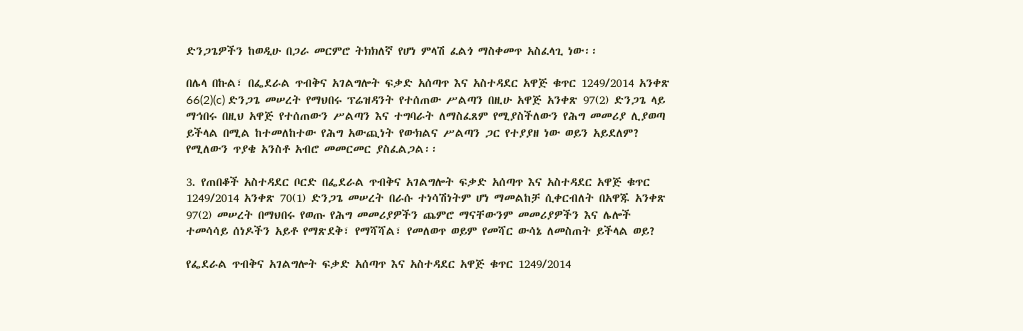ድንጋጌዎችን ከወዲሁ በጋራ መርምሮ ትክክለኛ የሆነ ምላሽ ፈልጎ ማስቀመጥ አስፈላጊ ነው፡፡

በሌላ በኩል፣ በፌደራል ጥብቅና አገልግሎት ፍቃድ አሰጣጥ እና አስተዳደር አዋጅ ቁጥር 1249/2014 አንቀጽ 66(2)(c) ድንጋጌ መሠረት የማህበሩ ፕሬዝዳንት የተሰጠው ሥልጣን በዚሁ አዋጅ አንቀጽ 97(2) ድንጋጌ ላይ ማኅበሩ በዚህ አዋጅ የተሰጠውን ሥልጣን እና ተግባራት ለማስፈጸም የሚያስችለውን የሕግ መመሪያ ሊያወጣ ይችላል በሚል ከተመለከተው የሕግ አውጪነት የውክልና ሥልጣን ጋር የተያያዘ ነው ወይን አይደለም? የሚለውን ጥያቄ አንስቶ አብሮ መመርመር ያስፈልጋል፡፡

3. የጠበቆች አስተዳደር ቦርድ በፌደራል ጥብቅና አገልግሎት ፍቃድ አሰጣጥ እና አስተዳደር አዋጅ ቁጥር 1249/2014 አንቀጽ 70(1) ድንጋጌ መሠረት በራሱ ተነሳሽነትም ሆነ ማመልከቻ ሲቀርብለት በአዋጁ አንቀጽ 97(2) መሠረት በማህበሩ የወጡ የሕግ መመሪያዎችን ጨምሮ ማናቸውንም መመሪያዎችን እና ሌሎች ተመሳሳይ ሰነዶችን አይቶ የማጽደቅ፣ የማሻሻል፣ የመለወጥ ወይም የመሻር ውሳኔ ለመስጠት ይችላል ወይ?

የፌደራል ጥብቅና አገልግሎት ፍቃድ አሰጣጥ እና አስተዳደር አዋጅ ቁጥር 1249/2014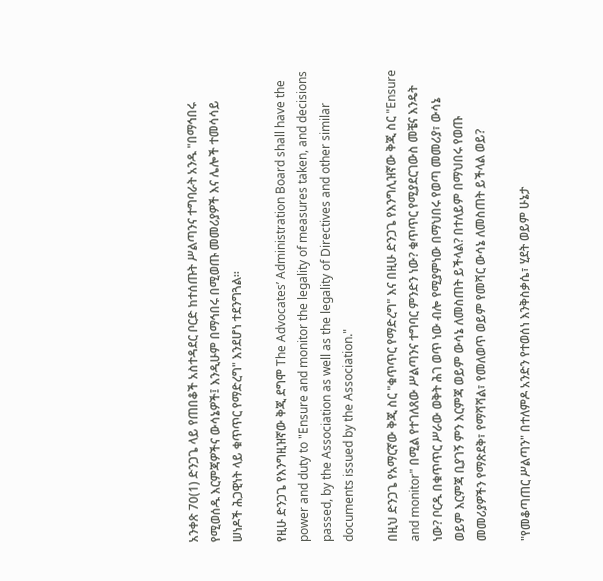አንቀጽ 70(1) ድንጋጌ ላይ የጠበቆች አስተዳደር ቦርድ ከተሰጡት ሥልጣንና ተግባራት አንዱ "በማኅበሩ የሚወሰዱ እርምጃዎችና ውሳኔዎች፤ እንዲሁም በማኅበሩ በሚወጡ መመሪያዎች እና ሌሎች ተመሳሳይ ሠነዶች ሕጋዊነት ላይ ቁጥጥር የማድረግ" እንደሆነ ተደንግጓል፡፡

የዚሁ ድንጋጌ የእንግዚዝኛው ቅጂ ደግሞ The Advocates’ Administration Board shall have the power and duty to "Ensure and monitor the legality of measures taken, and decisions passed, by the Association as well as the legality of Directives and other similar documents issued by the Association."

በዚህ ድንጋጌ የአማርኛው ቅጂ ስር "ቁጥጥር የማድረግ" እና በዚሁ ድንጋጌ የእንግሊዝኛው ቅጂ ስር "Ensure and monitor" በሚል የተገለጸው ሥልጣንና ተግባር ምንድን ነው? ቁጥጥር የሚያደርገውስ መቼና እንዴት ነው? ቦርዱ በቁጥጥር ሥራው ወቅት ሕገ ወጥ ነው ብሎ የሚያምነው በማህበሩ የወጣ መመሪያ፣ ውሳኔ ወይም እርምጃ ቢያገኝ ምን እርምጃ ወይም ውሳኔ ለመስጠት ይችላል? በተለይም በማህበሩ የወጡ መመሪያዎችን የማጽደቅ፣ የማሻሻል፣ የመለወጥ ወይም የመሻር ውሳኔ ለመስጠት ይችላል ወይ?

"የመቆጣጠር ሥልጣን" በተለምዶ አንድን የተወሰነ እንቅስቃሴ፣ ሂደት ወይም ሁኔታ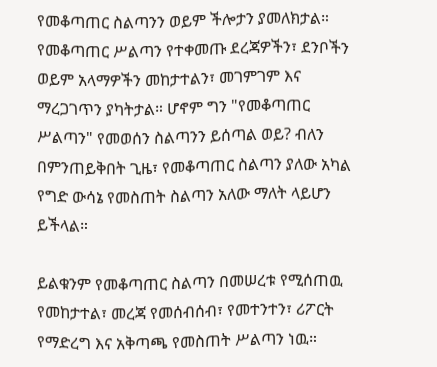የመቆጣጠር ስልጣንን ወይም ችሎታን ያመለክታል። የመቆጣጠር ሥልጣን የተቀመጡ ደረጃዎችን፣ ደንቦችን ወይም አላማዎችን መከታተልን፣ መገምገም እና ማረጋገጥን ያካትታል። ሆኖም ግን "የመቆጣጠር ሥልጣን" የመወሰን ስልጣንን ይሰጣል ወይ? ብለን በምንጠይቅበት ጊዜ፣ የመቆጣጠር ስልጣን ያለው አካል የግድ ውሳኔ የመስጠት ስልጣን አለው ማለት ላይሆን ይችላል።

ይልቁንም የመቆጣጠር ስልጣን በመሠረቱ የሚሰጠዉ የመከታተል፣ መረጃ የመሰብሰብ፣ የመተንተን፣ ሪፖርት የማድረግ እና አቅጣጫ የመስጠት ሥልጣን ነዉ።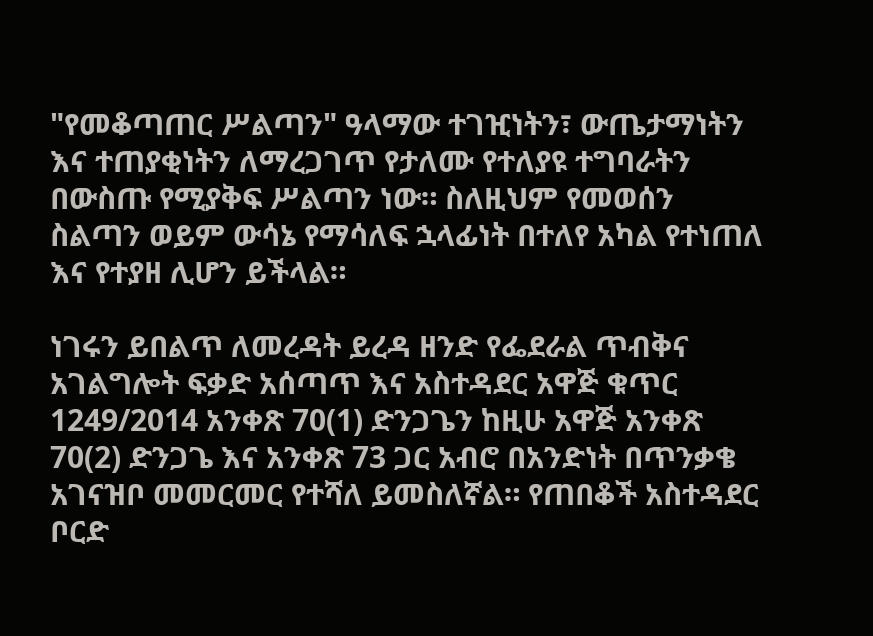"የመቆጣጠር ሥልጣን" ዓላማው ተገዢነትን፣ ውጤታማነትን እና ተጠያቂነትን ለማረጋገጥ የታለሙ የተለያዩ ተግባራትን በውስጡ የሚያቅፍ ሥልጣን ነው። ስለዚህም የመወሰን ስልጣን ወይም ውሳኔ የማሳለፍ ኋላፊነት በተለየ አካል የተነጠለ እና የተያዘ ሊሆን ይችላል።

ነገሩን ይበልጥ ለመረዳት ይረዳ ዘንድ የፌደራል ጥብቅና አገልግሎት ፍቃድ አሰጣጥ እና አስተዳደር አዋጅ ቁጥር 1249/2014 አንቀጽ 70(1) ድንጋጌን ከዚሁ አዋጅ አንቀጽ 70(2) ድንጋጌ እና አንቀጽ 73 ጋር አብሮ በአንድነት በጥንቃቄ አገናዝቦ መመርመር የተሻለ ይመስለኛል። የጠበቆች አስተዳደር ቦርድ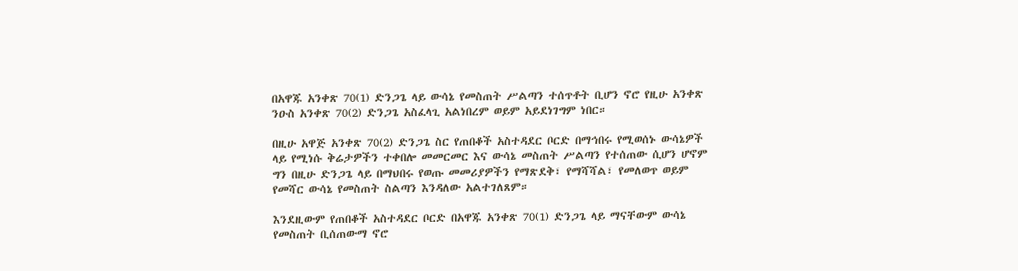በአዋጁ አንቀጽ 70(1) ድንጋጌ ላይ ውሳኔ የመስጠት ሥልጣን ተሰጥቶት ቢሆን ኖሮ የዚሁ አንቀጽ ንዑስ አንቀጽ 70(2) ድንጋጌ አስፈላጊ አልነበረም ወይም አይደነገግም ነበር።

በዚሁ አዋጅ አንቀጽ 70(2) ድንጋጌ ስር የጠበቆች አስተዳደር ቦርድ በማኅበሩ የሚወሰኑ ውሳኔዎች ላይ የሚነሱ ቅሬታዎችን ተቀበሎ መመርመር እና ውሳኔ መስጠት ሥልጣን የተሰጠው ሲሆን ሆኖም ግን በዚሁ ድንጋጌ ላይ በማህበሩ የወጡ መመሪያዎችን የማጽደቅ፣ የማሻሻል፣ የመለወጥ ወይም የመሻር ውሳኔ የመስጠት ስልጣን እንዳለው አልተገለጸም።

እንደዚውም የጠበቆች አስተዳደር ቦርድ በአዋጁ አንቀጽ 70(1) ድንጋጌ ላይ ማናቸውም ውሳኔ የመስጠት ቢሰጠውማ ኖሮ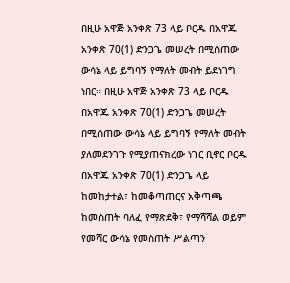በዚሁ አዋጅ አንቀጽ 73 ላይ ቦርዱ በአዋጁ አንቀጽ 70(1) ድንጋጌ መሠረት በሚሰጠው ውሳኔ ላይ ይግባኝ የማለት መብት ይደነገግ ነበር። በዚሁ አዋጅ አንቀጽ 73 ላይ ቦርዱ በአዋጁ አንቀጽ 70(1) ድንጋጌ መሠረት በሚሰጠው ውሳኔ ላይ ይግባኝ የማለት መብት ያለመደንገጉ የሚያጠናክረው ነገር ቢኖር ቦርዱ በአዋጁ አንቀጽ 70(1) ድንጋጌ ላይ ከመከታተል፣ ከመቆጣጠርና አቅጣጫ ከመስጠት ባለፈ የማጽደቅ፣ የማሻሻል ወይም የመሻር ውሳኔ የመስጠት ሥልጣን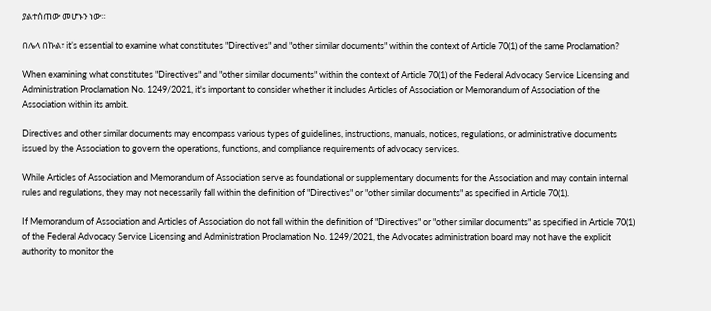ያልተሰጠው መሆኑን ነው።

በሌላ በኩል፣ it’s essential to examine what constitutes "Directives" and "other similar documents" within the context of Article 70(1) of the same Proclamation?

When examining what constitutes "Directives" and "other similar documents" within the context of Article 70(1) of the Federal Advocacy Service Licensing and Administration Proclamation No. 1249/2021, it's important to consider whether it includes Articles of Association or Memorandum of Association of the Association within its ambit.

Directives and other similar documents may encompass various types of guidelines, instructions, manuals, notices, regulations, or administrative documents issued by the Association to govern the operations, functions, and compliance requirements of advocacy services.

While Articles of Association and Memorandum of Association serve as foundational or supplementary documents for the Association and may contain internal rules and regulations, they may not necessarily fall within the definition of "Directives" or "other similar documents" as specified in Article 70(1).

If Memorandum of Association and Articles of Association do not fall within the definition of "Directives" or "other similar documents" as specified in Article 70(1) of the Federal Advocacy Service Licensing and Administration Proclamation No. 1249/2021, the Advocates administration board may not have the explicit authority to monitor the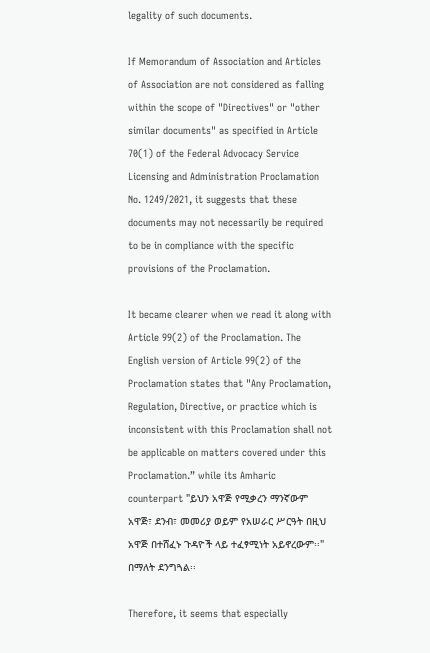legality of such documents.

If Memorandum of Association and Articles of Association are not considered as falling within the scope of "Directives" or "other similar documents" as specified in Article 70(1) of the Federal Advocacy Service Licensing and Administration Proclamation No. 1249/2021, it suggests that these documents may not necessarily be required to be in compliance with the specific provisions of the Proclamation.

It became clearer when we read it along with Article 99(2) of the Proclamation. The English version of Article 99(2) of the Proclamation states that "Any Proclamation, Regulation, Directive, or practice which is inconsistent with this Proclamation shall not be applicable on matters covered under this Proclamation.” while its Amharic counterpart "ይህን አዋጅ የሚቃረን ማንኛውም አዋጅ፣ ደንብ፣ መመሪያ ወይም የአሠራር ሥርዓት በዚህ አዋጅ በተሸፈኑ ጉዳዮች ላይ ተፈፃሚነት አይኖረውም፡፡" በማለት ደንግጓል፡፡

Therefore, it seems that especially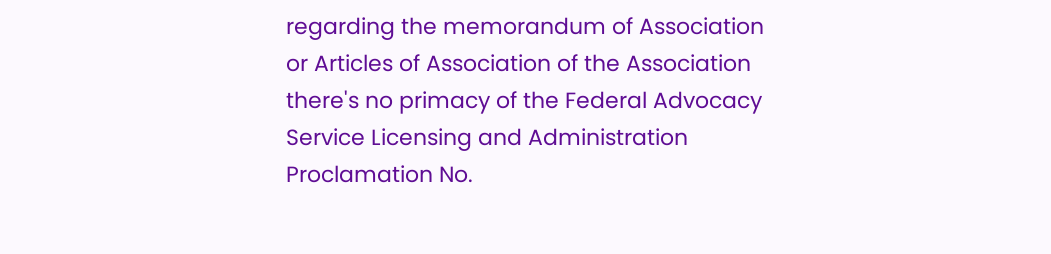regarding the memorandum of Association or Articles of Association of the Association there's no primacy of the Federal Advocacy Service Licensing and Administration Proclamation No.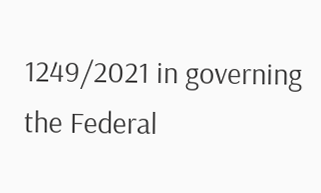1249/2021 in governing the Federal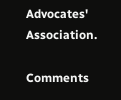Advocates' Association.

Comments